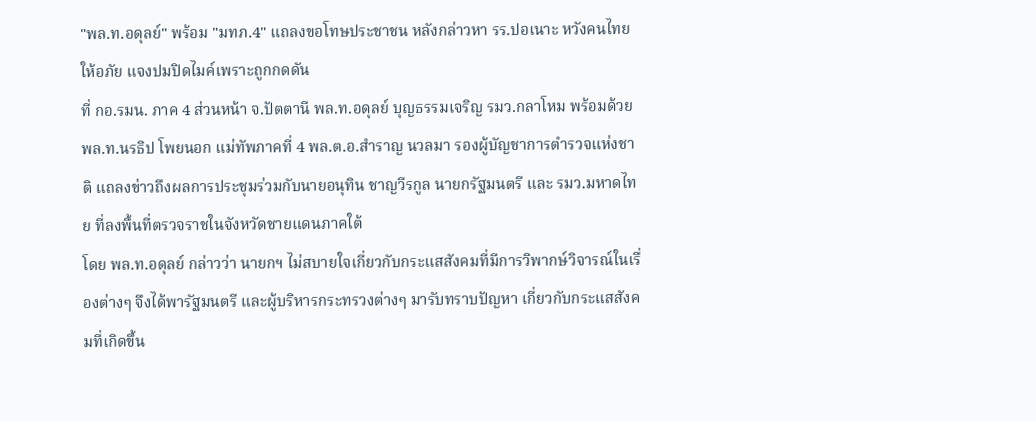"พล.ท.อดุลย์" พร้อม "มทภ.4" แถลงขอโทษประชาชน หลังกล่าวหา รร.ปอเนาะ หวังคนไทยให้อภัย แจงปมปิดไมค์เพราะถูกกดดัน
ที่ กอ.รมน. ภาค 4 ส่วนหน้า จ.ปัตตานี พล.ท.อดุลย์ บุญธรรมเจริญ รมว.กลาโหม พร้อมด้วย พล.ท.นรธิป โพยนอก แม่ทัพภาคที่ 4 พล.ต.อ.สำราญ นวลมา รองผู้บัญชาการตำรวจแห่งชาติ แถลงข่าวถึงผลการประชุมร่วมกับนายอนุทิน ชาญวีรกูล นายกรัฐมนตรี และ รมว.มหาดไทย ที่ลงพื้นที่ตรวจราชในจังหวัดชายแดนภาคใต้
โดย พล.ท.อดุลย์ กล่าวว่า นายกฯ ไม่สบายใจเกี่ยวกับกระแสสังคมที่มีการวิพากษ์วิจารณ์ในเรื่องต่างๆ จึงได้พารัฐมนตรี และผู้บริหารกระทรวงต่างๆ มารับทราบปัญหา เกี่ยวกับกระแสสังคมที่เกิดขึ้น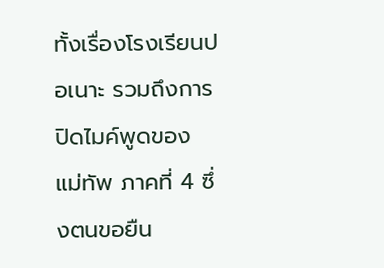ทั้งเรื่องโรงเรียนปอเนาะ รวมถึงการปิดไมค์พูดของ แม่ทัพ ภาคที่ 4 ซึ่งตนขอยืน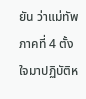ยัน ว่าแม่ทัพภาคที่ 4 ตั้งใจมาปฏิบัติห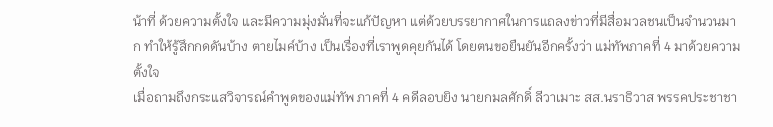น้าที่ ด้วยความตั้งใจ และมีความมุ่งมั่นที่จะแก้ปัญหา แต่ด้วยบรรยากาศในการแถลงข่าวที่มีสื่อมวลชนเป็นจำนวนมาก ทำให้รู้สึกกดดันบ้าง ตายไมค์บ้าง เป็นเรื่องที่เราพูดคุยกันได้ โดยตนขอยืนยันอีกครั้งว่า แม่ทัพภาคที่ 4 มาด้วยความตั้งใจ
เมื่อถามถึงกระแสวิจารณ์คำพูดของแม่ทัพ ภาคที่ 4 คดีลอบยิง นายกมลศักดิ์ ลีวาเมาะ สส.นราธิวาส พรรคประชาชา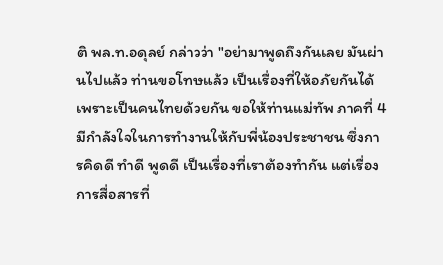ติ พล.ท.อดุลย์ กล่าวว่า "อย่ามาพูดถึงกันเลย มันผ่านไปแล้ว ท่านขอโทษแล้ว เป็นเรื่องที่ให้อภัยกันได้ เพราะเป็นคนไทยด้วยกัน ขอให้ท่านแม่ทัพ ภาคที่ 4 มีกำลังใจในการทำงานให้กับพี่น้องประชาชน ซึ่งการคิดดี ทำดี พูดดี เป็นเรื่องที่เราต้องทำกัน แต่เรื่องการสื่อสารที่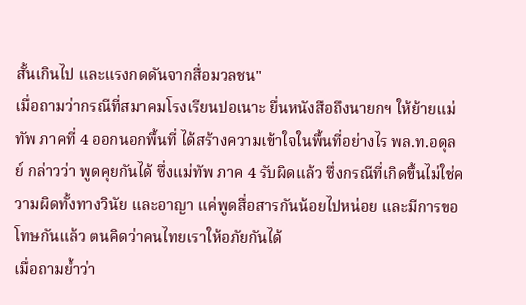สั้นเกินไป และแรงกดดันจากสื่อมวลชน"
เมื่อถามว่ากรณีที่สมาคมโรงเรียนปอเนาะ ยื่นหนังสือถึงนายกฯ ให้ย้ายแม่ทัพ ภาคที่ 4 ออกนอกพื้นที่ ได้สร้างความเข้าใจในพื้นที่อย่างไร พล.ท.อดุลย์ กล่าวว่า พูดคุยกันได้ ซึ่งแม่ทัพ ภาค 4 รับผิดแล้ว ซึ่งกรณีที่เกิดขึ้นไม่ใช่ความผิดทั้งทางวินัย และอาญา แค่พูดสื่อสารกันน้อยไปหน่อย และมีการขอโทษกันแล้ว ตนคิดว่าคนไทยเราให้อภัยกันได้
เมื่อถามย้ำว่า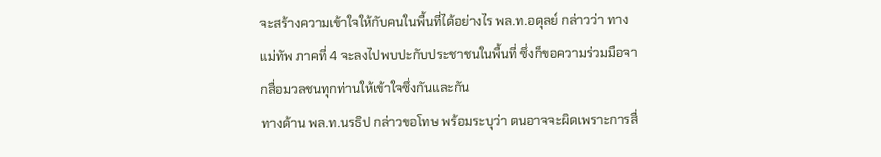จะสร้างความเข้าใจให้กับคนในพื้นที่ได้อย่างไร พล.ท.อดุลย์ กล่าวว่า ทางแม่ทัพ ภาคที่ 4 จะลงไปพบปะกับประชาชนในพื้นที่ ซึ่งก็ขอความร่วมมือจากสื่อมวลชนทุกท่านให้เข้าใจซึ่งกันและกัน
ทางด้าน พล.ท.นรธิป กล่าวขอโทษ พร้อมระบุว่า ตนอาจจะผิดเพราะการสื่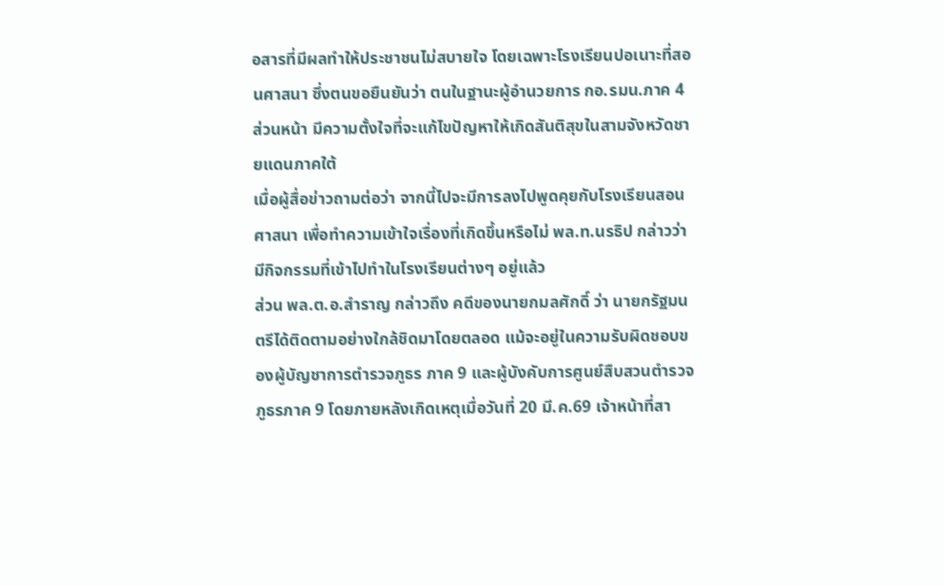อสารที่มีผลทำให้ประชาชนไม่สบายใจ โดยเฉพาะโรงเรียนปอเนาะที่สอนศาสนา ซึ่งตนขอยืนยันว่า ตนในฐานะผู้อำนวยการ กอ.รมน.ภาค 4 ส่วนหน้า มีความตั้งใจที่จะแก้ไขปัญหาให้เกิดสันติสุขในสามจังหวัดชายแดนภาคใต้
เมื่อผู้สื่อข่าวถามต่อว่า จากนี้ไปจะมีการลงไปพูดคุยกับโรงเรียนสอนศาสนา เพื่อทำความเข้าใจเรื่องที่เกิดขึ้นหรือไม่ พล.ท.นรธิป กล่าวว่า มีกิจกรรมที่เข้าไปทำในโรงเรียนต่างๆ อยู่แล้ว
ส่วน พล.ต.อ.สำราญ กล่าวถึง คดีของนายกมลศักดิ์ ว่า นายกรัฐมนตรีได้ติดตามอย่างใกล้ชิดมาโดยตลอด แม้จะอยู่ในความรับผิดชอบของผู้บัญชาการตำรวจภูธร ภาค 9 และผู้บังคับการศูนย์สืบสวนตำรวจภูธรภาค 9 โดยภายหลังเกิดเหตุเมื่อวันที่ 20 มี.ค.69 เจ้าหน้าที่สา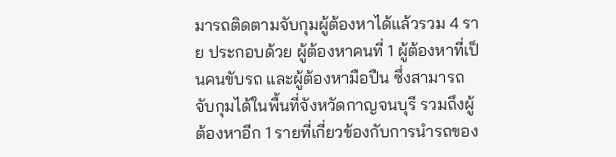มารถติดตามจับกุมผู้ต้องหาได้แล้วรวม 4 ราย ประกอบด้วย ผู้ต้องหาคนที่ 1 ผู้ต้องหาที่เป็นคนขับรถ และผู้ต้องหามือปืน ซึ่งสามารถจับกุมได้ในพื้นที่จังหวัดกาญจนบุรี รวมถึงผู้ต้องหาอีก 1 รายที่เกี่ยวข้องกับการนำรถของ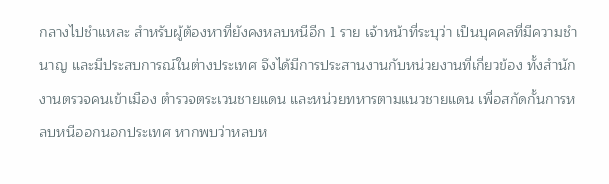กลางไปชำแหละ สำหรับผู้ต้องหาที่ยังคงหลบหนีอีก 1 ราย เจ้าหน้าที่ระบุว่า เป็นบุคคลที่มีความชำนาญ และมีประสบการณ์ในต่างประเทศ จึงได้มีการประสานงานกับหน่วยงานที่เกี่ยวข้อง ทั้งสำนักงานตรวจคนเข้าเมือง ตำรวจตระเวนชายแดน และหน่วยทหารตามแนวชายแดน เพื่อสกัดกั้นการหลบหนีออกนอกประเทศ หากพบว่าหลบห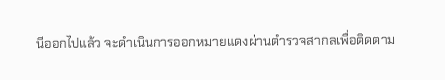นีออกไปแล้ว จะดำเนินการออกหมายแดงผ่านตำรวจสากลเพื่อติดตาม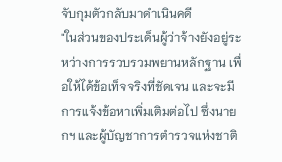จับกุมตัวกลับมาดำเนินคดี
"ในส่วนของประเด็นผู้ว่าจ้างยังอยู่ระหว่างการรวบรวมพยานหลักฐาน เพื่อให้ได้ข้อเท็จจริงที่ชัดเจน และจะมีการแจ้งข้อหาเพิ่มเติมต่อไป ซึ่งนายกฯ และผู้บัญชาการตำรวจแห่งชาติ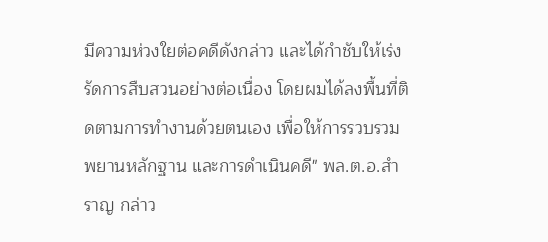มีความห่วงใยต่อคดีดังกล่าว และได้กำชับให้เร่งรัดการสืบสวนอย่างต่อเนื่อง โดยผมได้ลงพื้นที่ติดตามการทำงานด้วยตนเอง เพื่อให้การรวบรวมพยานหลักฐาน และการดำเนินคดี" พล.ต.อ.สำราญ กล่าว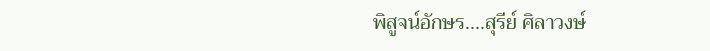พิสูจน์อักษร....สุรีย์ ศิลาวงษ์